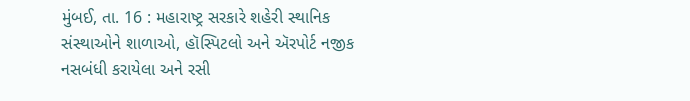મુંબઈ, તા. 16 : મહારાષ્ટ્ર સરકારે શહેરી સ્થાનિક સંસ્થાઓને શાળાઓ, હૉસ્પિટલો અને ઍરપોર્ટ નજીક નસબંધી કરાયેલા અને રસી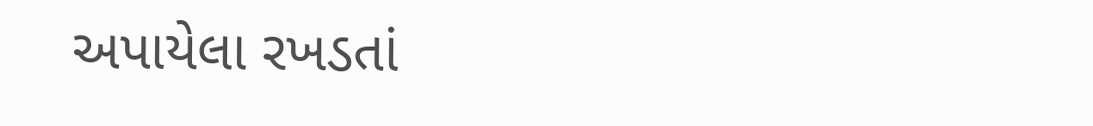અપાયેલા રખડતાં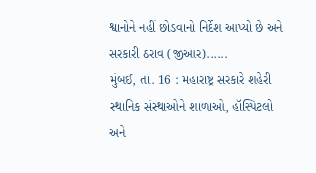શ્વાનોને નહીં છોડવાનો નિર્દેશ આપ્યો છે અને સરકારી ઠરાવ (જીઆર)......
મુંબઈ, તા. 16 : મહારાષ્ટ્ર સરકારે શહેરી સ્થાનિક સંસ્થાઓને શાળાઓ, હૉસ્પિટલો અને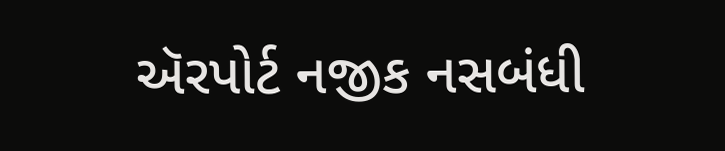ઍરપોર્ટ નજીક નસબંધી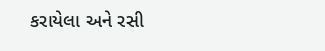કરાયેલા અને રસી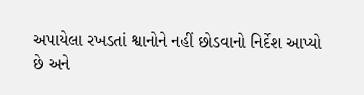અપાયેલા રખડતાં શ્વાનોને નહીં છોડવાનો નિર્દેશ આપ્યો છે અને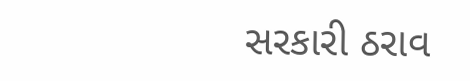સરકારી ઠરાવ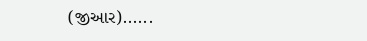(જીઆર)......